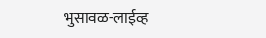भुसावळ-लाईव्ह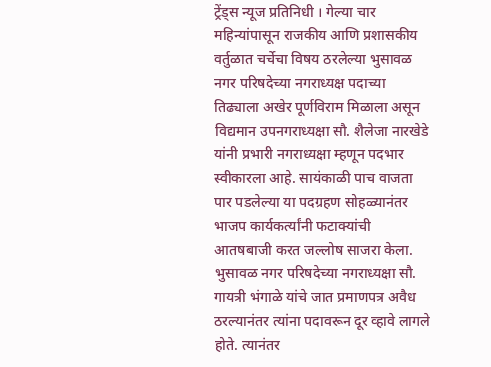ट्रेंड्स न्यूज प्रतिनिधी । गेल्या चार महिन्यांपासून राजकीय आणि प्रशासकीय वर्तुळात चर्चेचा विषय ठरलेल्या भुसावळ नगर परिषदेच्या नगराध्यक्ष पदाच्या तिढ्याला अखेर पूर्णविराम मिळाला असून विद्यमान उपनगराध्यक्षा सौ. शैलेजा नारखेडे यांनी प्रभारी नगराध्यक्षा म्हणून पदभार स्वीकारला आहे. सायंकाळी पाच वाजता पार पडलेल्या या पदग्रहण सोहळ्यानंतर भाजप कार्यकर्त्यांनी फटाक्यांची आतषबाजी करत जल्लोष साजरा केला.
भुसावळ नगर परिषदेच्या नगराध्यक्षा सौ. गायत्री भंगाळे यांचे जात प्रमाणपत्र अवैध ठरल्यानंतर त्यांना पदावरून दूर व्हावे लागले होते. त्यानंतर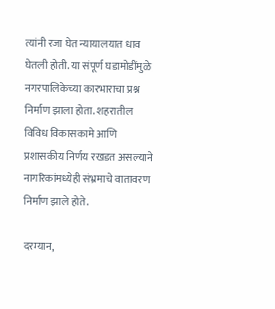त्यांनी रजा घेत न्यायालयात धाव घेतली होती. या संपूर्ण घडामोडींमुळे नगरपालिकेच्या कारभाराचा प्रश्न निर्माण झाला होता. शहरातील विविध विकासकामे आणि प्रशासकीय निर्णय रखडत असल्याने नागरिकांमध्येही संभ्रमाचे वातावरण निर्माण झाले होते.

दरम्यान,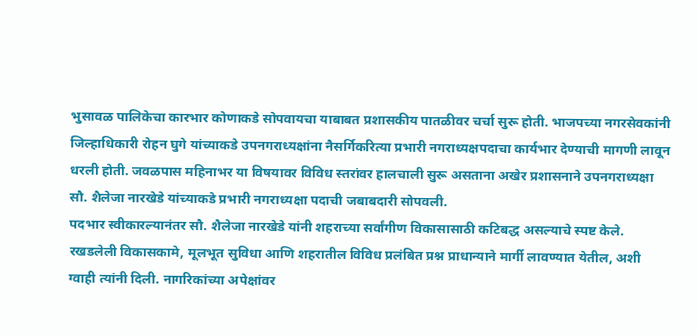भुसावळ पालिकेचा कारभार कोणाकडे सोपवायचा याबाबत प्रशासकीय पातळीवर चर्चा सुरू होती. भाजपच्या नगरसेवकांनी जिल्हाधिकारी रोहन घुगे यांच्याकडे उपनगराध्यक्षांना नैसर्गिकरित्या प्रभारी नगराध्यक्षपदाचा कार्यभार देण्याची मागणी लावून धरली होती. जवळपास महिनाभर या विषयावर विविध स्तरांवर हालचाली सुरू असताना अखेर प्रशासनाने उपनगराध्यक्षा सौ. शैलेजा नारखेडे यांच्याकडे प्रभारी नगराध्यक्षा पदाची जबाबदारी सोपवली.
पदभार स्वीकारल्यानंतर सौ. शैलेजा नारखेडे यांनी शहराच्या सर्वांगीण विकासासाठी कटिबद्ध असल्याचे स्पष्ट केले. रखडलेली विकासकामे, मूलभूत सुविधा आणि शहरातील विविध प्रलंबित प्रश्न प्राधान्याने मार्गी लावण्यात येतील, अशी ग्वाही त्यांनी दिली. नागरिकांच्या अपेक्षांवर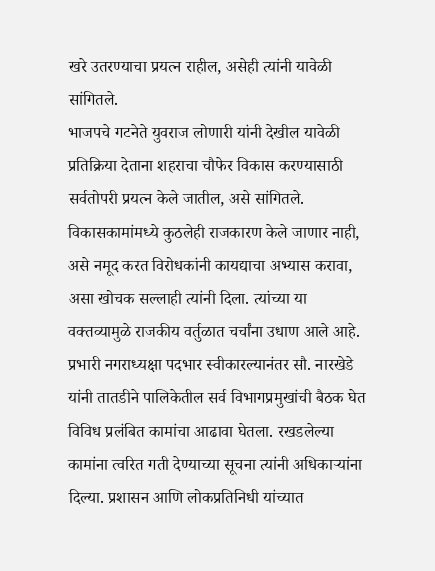खरे उतरण्याचा प्रयत्न राहील, असेही त्यांनी यावेळी सांगितले.
भाजपचे गटनेते युवराज लोणारी यांनी देखील यावेळी प्रतिक्रिया देताना शहराचा चौफेर विकास करण्यासाठी सर्वतोपरी प्रयत्न केले जातील, असे सांगितले. विकासकामांमध्ये कुठलेही राजकारण केले जाणार नाही, असे नमूद करत विरोधकांनी कायद्याचा अभ्यास करावा, असा खोचक सल्लाही त्यांनी दिला. त्यांच्या या वक्तव्यामुळे राजकीय वर्तुळात चर्चांना उधाण आले आहे.
प्रभारी नगराध्यक्षा पदभार स्वीकारल्यानंतर सौ. नारखेडे यांनी तातडीने पालिकेतील सर्व विभागप्रमुखांची बैठक घेत विविध प्रलंबित कामांचा आढावा घेतला. रखडलेल्या कामांना त्वरित गती देण्याच्या सूचना त्यांनी अधिकाऱ्यांना दिल्या. प्रशासन आणि लोकप्रतिनिधी यांच्यात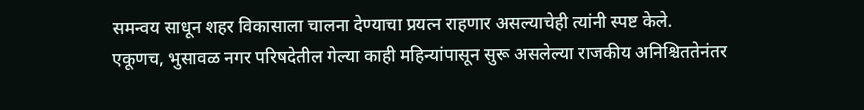समन्वय साधून शहर विकासाला चालना देण्याचा प्रयत्न राहणार असल्याचेही त्यांनी स्पष्ट केले.
एकूणच, भुसावळ नगर परिषदेतील गेल्या काही महिन्यांपासून सुरू असलेल्या राजकीय अनिश्चिततेनंतर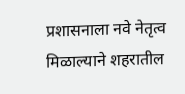प्रशासनाला नवे नेतृत्व मिळाल्याने शहरातील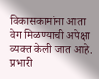विकासकामांना आता वेग मिळण्याची अपेक्षा व्यक्त केली जात आहे. प्रभारी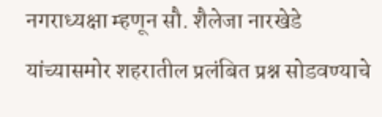नगराध्यक्षा म्हणून सौ. शैलेजा नारखेडे यांच्यासमोर शहरातील प्रलंबित प्रश्न सोडवण्याचे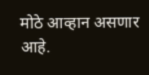मोठे आव्हान असणार आहे.